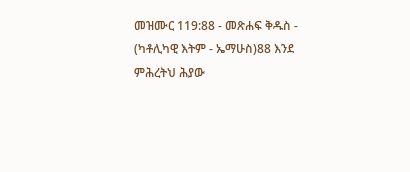መዝሙር 119:88 - መጽሐፍ ቅዱስ - (ካቶሊካዊ እትም - ኤማሁስ)88 እንደ ምሕረትህ ሕያው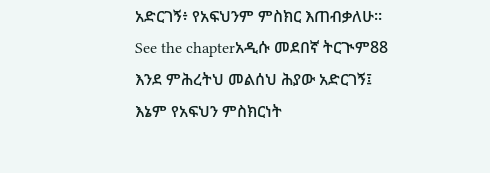አድርገኝ፥ የአፍህንም ምስክር እጠብቃለሁ። See the chapterአዲሱ መደበኛ ትርጒም88 እንደ ምሕረትህ መልሰህ ሕያው አድርገኝ፤ እኔም የአፍህን ምስክርነት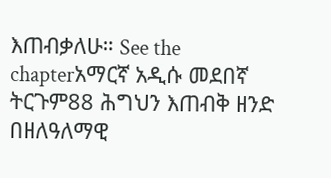እጠብቃለሁ። See the chapterአማርኛ አዲሱ መደበኛ ትርጉም88 ሕግህን እጠብቅ ዘንድ በዘለዓለማዊ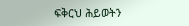ፍቅርህ ሕይወትን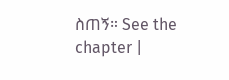ስጠኝ። See the chapter |